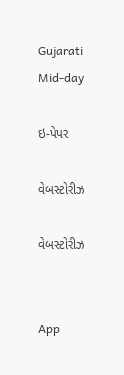Gujarati Mid-day

ઇ-પેપર

વેબસ્ટોરીઝ

વેબસ્ટોરીઝ


App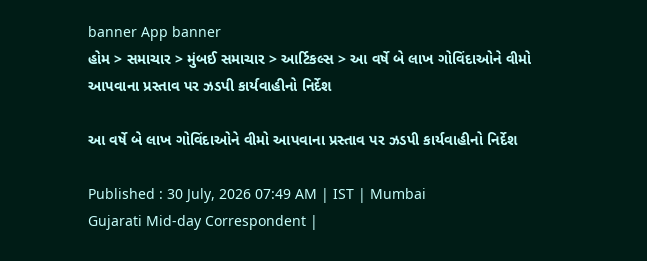banner App banner
હોમ > સમાચાર > મુંબઈ સમાચાર > આર્ટિકલ્સ > આ વર્ષે બે લાખ ગોવિંદાઓને વીમો આપવાના પ્રસ્તાવ પર ઝડપી કાર્યવાહીનો નિર્દેશ

આ વર્ષે બે લાખ ગોવિંદાઓને વીમો આપવાના પ્રસ્તાવ પર ઝડપી કાર્યવાહીનો નિર્દેશ

Published : 30 July, 2026 07:49 AM | IST | Mumbai
Gujarati Mid-day Correspondent |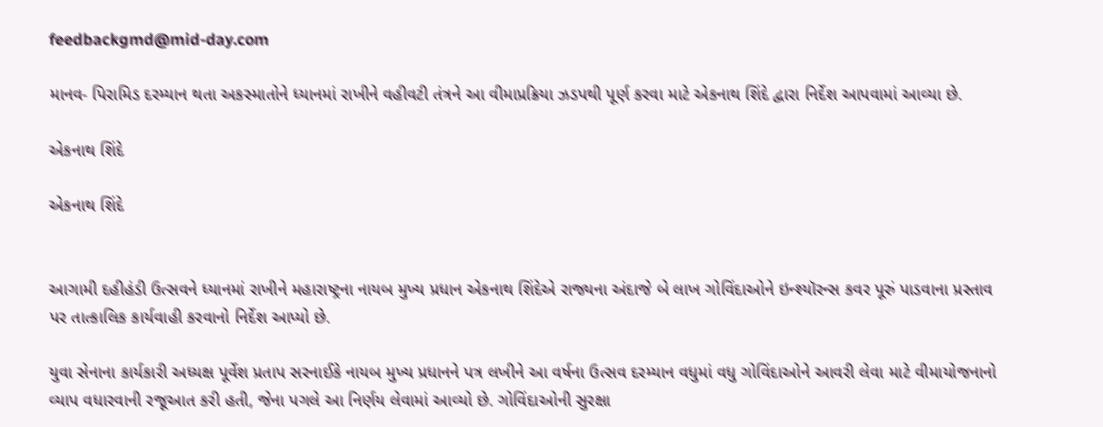feedbackgmd@mid-day.com

માનવ- પિરામિડ દરમ્યાન થતા અકસ્માતોને ધ્યાનમાં રાખીને વહીવટી તંત્રને આ વીમાપ્રક્રિયા ઝડપથી પૂર્ણ કરવા માટે એકનાથ શિંદે દ્વારા નિર્દેશ આપવામાં આવ્યા છે.

એકનાથ શિંદે

એકનાથ શિંદે


આગામી દહીહંડી ઉત્સવને ધ્યાનમાં રાખીને મહારાષ્ટ્રના નાયબ મુખ્ય પ્રધાન એકનાથ શિંદેએ રાજ્યના અંદાજે બે લાખ ગોવિંદાઓને ઇન્શ્યૉરન્સ કવર પૂરું પાડવાના પ્રસ્તાવ પર તાત્કાલિક કાર્યવાહી કરવાનો નિર્દેશ આપ્યો છે.

યુવા સેનાના કાર્યકારી અધ્યક્ષ પૂર્વેશ પ્રતાપ સરનાઈકે નાયબ મુખ્ય પ્રધાનને પત્ર લખીને આ વર્ષના ઉત્સવ દરમ્યાન વધુમાં વધુ ગોવિંદાઓને આવરી લેવા માટે વીમાયોજનાનો વ્યાપ વધારવાની રજૂઆત કરી હતી, જેના પગલે આ નિર્ણય લેવામાં આવ્યો છે. ગોવિંદાઓની સુરક્ષા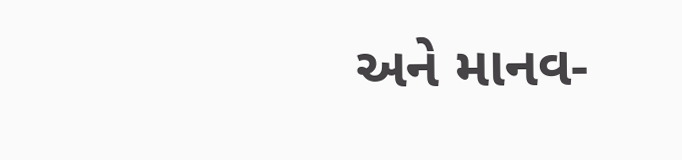અને માનવ-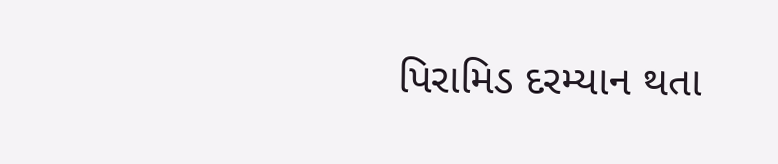પિરામિડ દરમ્યાન થતા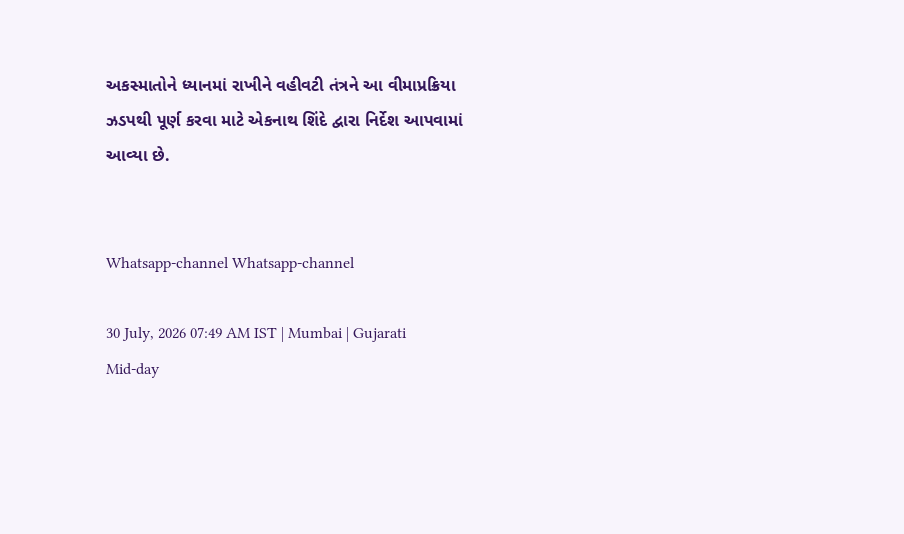અકસ્માતોને ધ્યાનમાં રાખીને વહીવટી તંત્રને આ વીમાપ્રક્રિયા ઝડપથી પૂર્ણ કરવા માટે એકનાથ શિંદે દ્વારા નિર્દેશ આપવામાં આવ્યા છે.


Whatsapp-channel Whatsapp-channel

30 July, 2026 07:49 AM IST | Mumbai | Gujarati Mid-day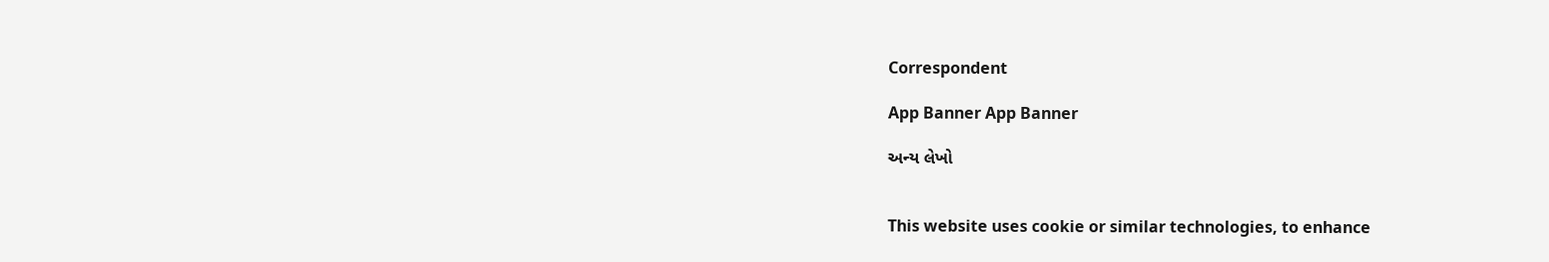Correspondent

App Banner App Banner

અન્ય લેખો


This website uses cookie or similar technologies, to enhance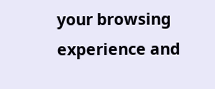your browsing experience and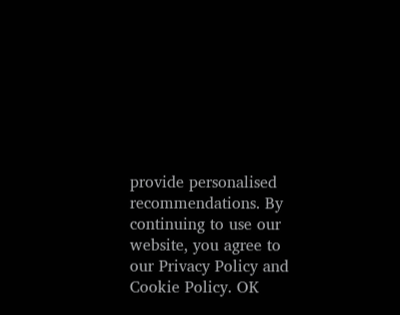provide personalised recommendations. By continuing to use our website, you agree to our Privacy Policy and Cookie Policy. OK